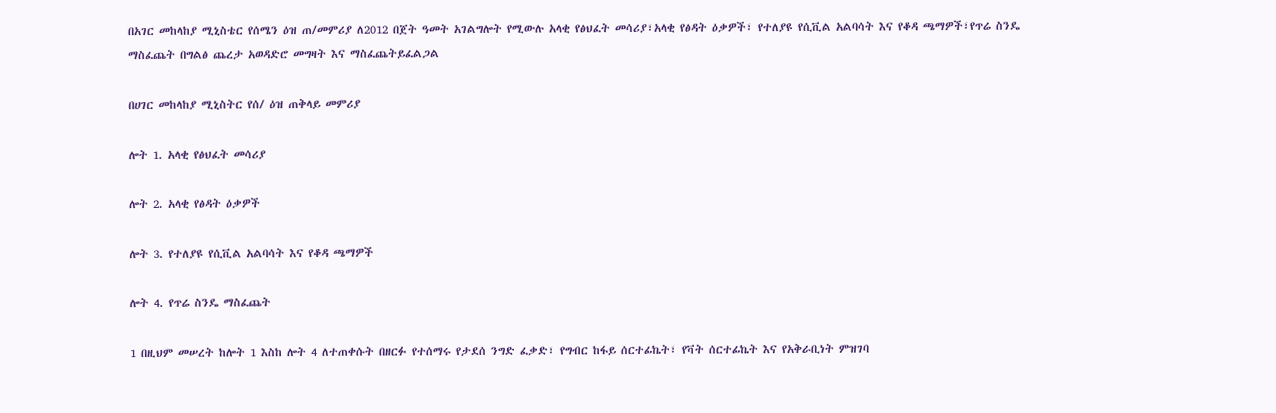በአገር መከላከያ ሚኒስቴር የሰሜን ዕዝ ጠ/መምሪያ ለ2012 በጀት ዓመት አገልግሎት የሚውሉ አላቂ የፅህፈት መሳሪያ፣አላቂ የፅዳት ዕቃዎች፣ የተለያዩ የሲቪል አልባሳት እና የቆዳ ጫማዎች፣የጥሬ ስንዴ ማስፈጨት በግልፅ ጨረታ አወዳድሮ መግዛት እና ማስፈጨትይፈልጋል

በሀገር መከላከያ ሚኒስትር የሰ/ ዕዝ ጠቅላይ መምሪያ

ሎት 1. አላቂ የፅህፈት መሳሪያ

ሎት 2. አላቂ የፅዳት ዕቃዎች

ሎት 3. የተለያዩ የሲቪል አልባሳት እና የቆዳ ጫማዎች

ሎት 4. የጥሬ ስንዴ ማስፈጨት

1 በዚህም መሠረት ከሎት 1 እስከ ሎት 4 ለተጠቀሱት በዘርፉ የተሰማሩ የታደሰ ንግድ ፈቃድ፣ የግብር ከፋይ ሰርተፊኬት፣ የቫት ሰርተፊኬት እና የአቅራቢነት ምዝገባ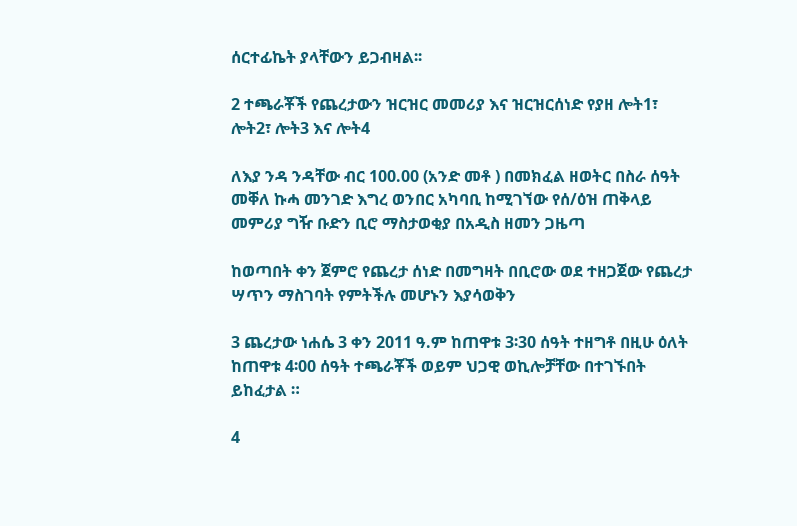ሰርተፊኬት ያላቸውን ይጋብዛል፡፡

2 ተጫራቾች የጨረታውን ዝርዝር መመሪያ እና ዝርዝርሰነድ የያዘ ሎት1፣ ሎት2፣ ሎት3 እና ሎት4

ለእያ ንዳ ንዳቸው ብር 100.00 (አንድ መቶ ) በመክፈል ዘወትር በስራ ሰዓት መቐለ ኩሓ መንገድ እግረ ወንበር አካባቢ ከሚገኘው የሰ/ዕዝ ጠቅላይ መምሪያ ግዥ ቡድን ቢሮ ማስታወቂያ በአዲስ ዘመን ጋዜጣ

ከወጣበት ቀን ጀምሮ የጨረታ ሰነድ በመግዛት በቢሮው ወደ ተዘጋጀው የጨረታ ሣጥን ማስገባት የምትችሉ መሆኑን እያሳወቅን

3 ጨረታው ነሐሴ 3 ቀን 2011 ዓ.ም ከጠዋቱ 3፡30 ሰዓት ተዘግቶ በዚሁ ዕለት ከጠዋቱ 4፡00 ሰዓት ተጫራቾች ወይም ህጋዊ ወኪሎቻቸው በተገኙበት ይከፈታል ።

4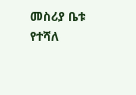መስሪያ ቤቱ የተሻለ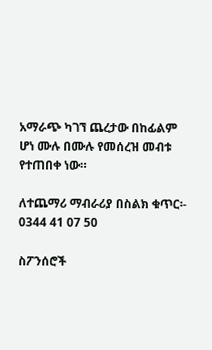አማራጭ ካገኘ ጨረታው በከፊልም ሆነ ሙሉ በሙሉ የመሰረዝ መብቱ የተጠበቀ ነው።

ለተጨማሪ ማብራሪያ በስልክ ቁጥር፡- 0344 41 07 50

ስፖንሰሮች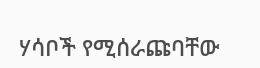ሃሳቦች የሚሰራጩባቸው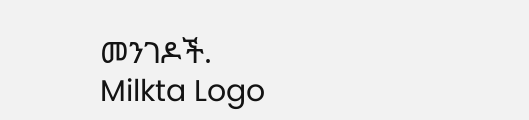መንገዶች.
Milkta Logo